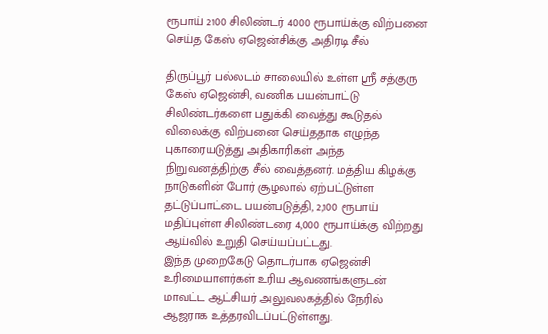ரூபாய் 2100 சிலிண்டர் 4000 ரூபாய்க்கு விற்பனை செய்த கேஸ் ஏஜென்சிக்கு அதிரடி சீல்

திருப்பூர் பல்லடம் சாலையில் உள்ள ஸ்ரீ சத்குரு கேஸ் ஏஜென்சி, வணிக பயன்பாட்டு சிலிண்டர்களை பதுக்கி வைத்து கூடுதல் விலைக்கு விற்பனை செய்ததாக எழுந்த புகாரையடுத்து அதிகாரிகள் அந்த நிறுவனத்திற்கு சீல் வைத்தனர். மத்திய கிழக்கு நாடுகளின் போர் சூழலால் ஏற்பட்டுள்ள தட்டுப்பாட்டை பயன்படுத்தி, 2,100 ரூபாய் மதிப்புள்ள சிலிண்டரை 4,000 ரூபாய்க்கு விற்றது ஆய்வில் உறுதி செய்யப்பட்டது.
இந்த முறைகேடு தொடர்பாக ஏஜென்சி உரிமையாளர்கள் உரிய ஆவணங்களுடன் மாவட்ட ஆட்சியர் அலுவலகத்தில் நேரில் ஆஜராக உத்தரவிடப்பட்டுள்ளது.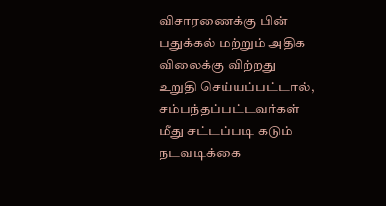விசாரணைக்கு பின் பதுக்கல் மற்றும் அதிக விலைக்கு விற்றது உறுதி செய்யப்பட்டால், சம்பந்தப்பட்டவர்கள் மீது சட்டப்படி கடும் நடவடிக்கை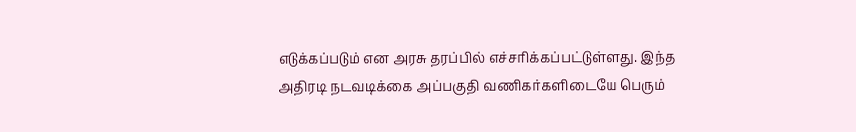எடுக்கப்படும் என அரசு தரப்பில் எச்சரிக்கப்பட்டுள்ளது. இந்த அதிரடி நடவடிக்கை அப்பகுதி வணிகர்களிடையே பெரும்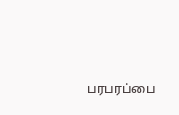பரபரப்பை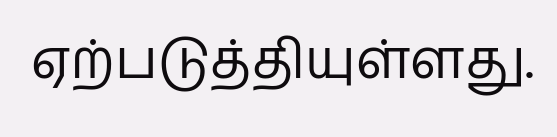ஏற்படுத்தியுள்ளது.